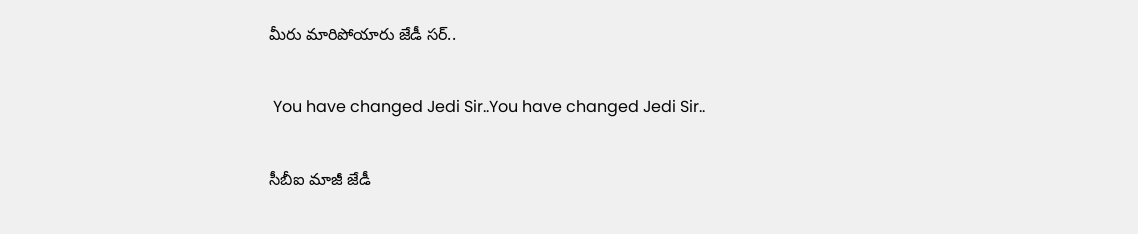మీరు మారిపోయారు జేడీ సర్..

 You have changed Jedi Sir..You have changed Jedi Sir..

సీబీఐ మాజీ జేడీ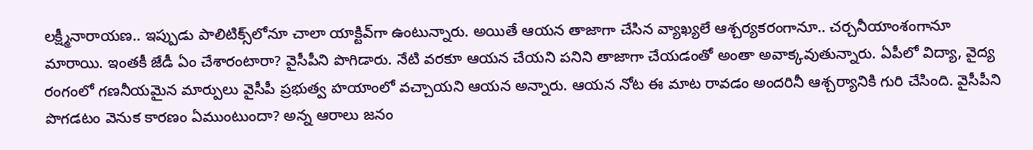లక్ష్మీనారాయణ.. ఇప్పుడు పాలిటిక్స్‌లోనూ చాలా యాక్టివ్‌గా ఉంటున్నారు. అయితే ఆయన తాజాగా చేసిన వ్యాఖ్యలే ఆశ్చర్యకరంగానూ.. చర్చనీయాంశంగానూ మారాయి. ఇంతకీ జేడీ ఏం చేశారంటారా? వైసీపీని పొగిడారు. నేటి వరకూ ఆయన చేయని పనిని తాజాగా చేయడంతో అంతా అవాక్కవుతున్నారు. ఏపీలో విద్యా, వైద్య రంగంలో గణనీయమైన మార్పులు వైసీపీ ప్రభుత్వ హయాంలో వచ్చాయని ఆయన అన్నారు. ఆయన నోట ఈ మాట రావడం అందరినీ ఆశ్చర్యానికి గురి చేసింది. వైసీపీని పొగడటం వెనుక కారణం ఏముంటుందా? అన్న ఆరాలు జనం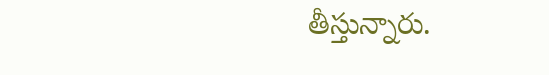తీస్తున్నారు.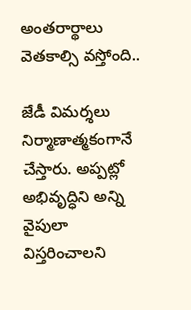అంతరార్థాలు వెతకాల్సి వస్తోంది..

జేడీ విమర్శలు నిర్మాణాత్మకంగానే చేస్తారు. అప్పట్లో అభివృద్ధిని అన్ని వైపులా విస్తరించాలని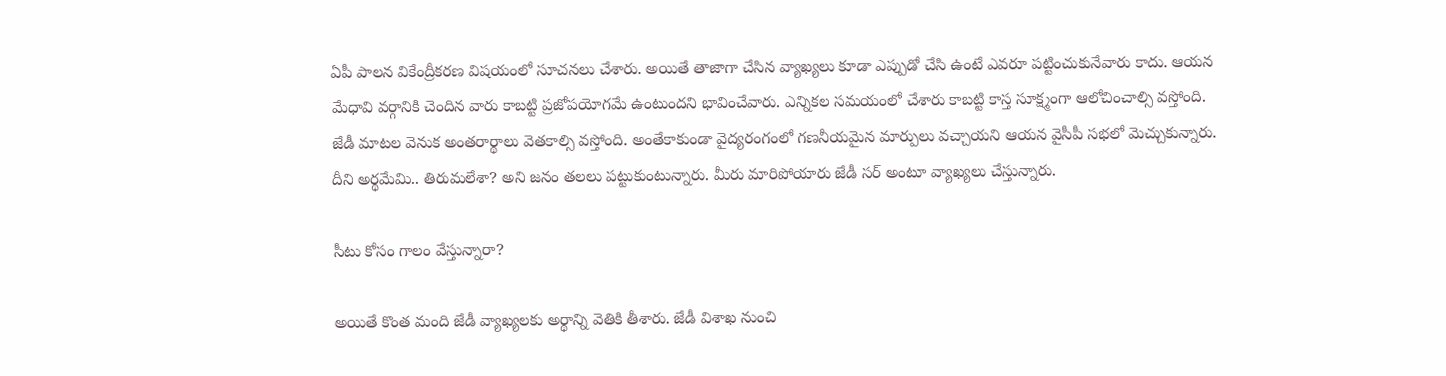ఏపీ పాలన వికేంద్రీకరణ విషయంలో సూచనలు చేశారు. అయితే తాజాగా చేసిన వ్యాఖ్యలు కూడా ఎప్పుడో చేసి ఉంటే ఎవరూ పట్టించుకునేవారు కాదు. ఆయన మేధావి వర్గానికి చెందిన వారు కాబట్టి ప్రజోపయోగమే ఉంటుందని భావించేవారు. ఎన్నికల సమయంలో చేశారు కాబట్టి కాస్త సూక్ష్మంగా ఆలోచించాల్సి వస్తోంది. జేడీ మాటల వెనుక అంతరార్థాలు వెతకాల్సి వస్తోంది. అంతేకాకుండా వైద్యరంగంలో గణనీయమైన మార్పులు వచ్చాయని ఆయన వైసీపీ సభలో మెచ్చుకున్నారు. దీని అర్థమేమి.. తిరుమలేశా? అని జనం తలలు పట్టుకుంటున్నారు. మీరు మారిపోయారు జేడీ సర్ అంటూ వ్యాఖ్యలు చేస్తున్నారు.

సీటు కోసం గాలం వేస్తున్నారా?

అయితే కొంత మంది జేడీ వ్యాఖ్యలకు అర్థాన్ని వెతికి తీశారు. జేడీ విశాఖ నుంచి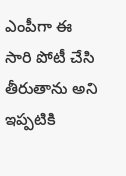ఎంపీగా ఈ సారి పోటీ చేసి తీరుతాను అని ఇప్పటికి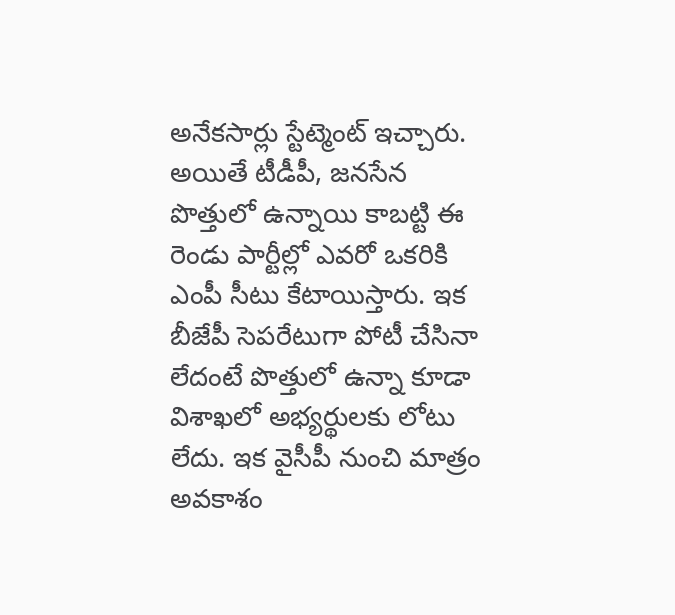అనేకసార్లు స్టేట్మెంట్ ఇచ్చారు. అయితే టీడీపీ, జనసేన పొత్తులో ఉన్నాయి కాబట్టి ఈ రెండు పార్టీల్లో ఎవరో ఒకరికి ఎంపీ సీటు కేటాయిస్తారు. ఇక బీజేపీ సెపరేటు‌గా పోటీ చేసినా లేదంటే పొత్తులో ఉన్నా కూడా విశాఖలో అభ్యర్థులకు లోటు లేదు. ఇక వైసీపీ నుంచి మాత్రం అవకాశం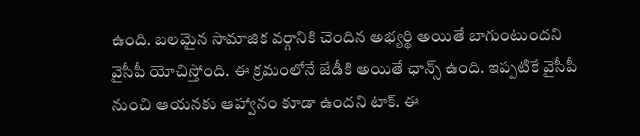ఉంది. బలమైన సామాజిక వర్గానికి చెందిన అభ్యర్థి అయితే బాగుంటుందని వైసీపీ యోచిస్తోంది. ఈ క్రమంలోనే జేడీకి అయితే ఛాన్స్ ఉంది. ఇప్పటికే వైసీపీ నుంచి ఆయనకు ఆహ్వానం కూడా ఉందని టాక్. ఈ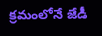క్రమంలోనే జేడీ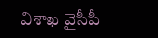విశాఖ వైసీపీ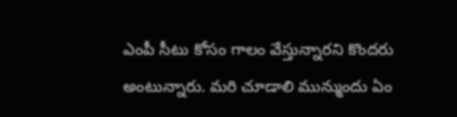ఎంపీ సీటు కోసం గాలం వేస్తున్నారని కొందరు అంటున్నారు. మరి చూడాలి మున్ముందు ఏం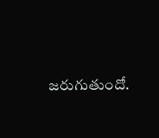జరుగుతుందో.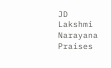JD Lakshmi Narayana Praises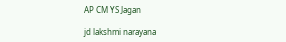AP CM YS Jagan

jd lakshmi narayana